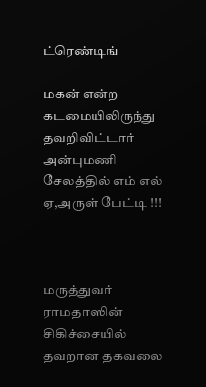ட்ரெண்டிங்

மகன் என்ற கடமையிலிருந்து தவறிவிட்டார் அன்புமணி சேலத்தில் எம் எல் ஏ,அருள் பேட்டி !!!



மருத்துவர் ராமதாஸின் சிகிச்சையில் தவறான தகவலை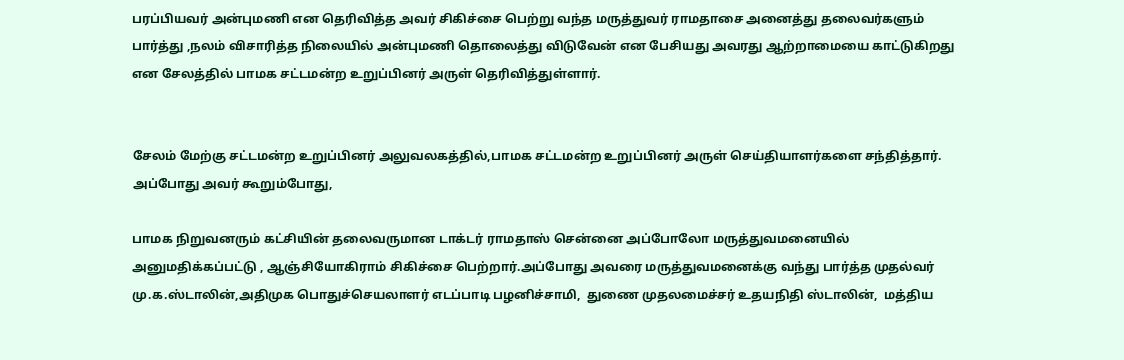பரப்பியவர் அன்புமணி என தெரிவித்த அவர் சிகிச்சை பெற்று வந்த மருத்துவர் ராமதாசை அனைத்து தலைவர்களும் பார்த்து ,நலம் விசாரித்த நிலையில் அன்புமணி தொலைத்து விடுவேன் என பேசியது அவரது ஆற்றாமையை காட்டுகிறது என சேலத்தில் பாமக சட்டமன்ற உறுப்பினர் அருள் தெரிவித்துள்ளார்.


சேலம் மேற்கு சட்டமன்ற உறுப்பினர் அலுவலகத்தில்,பாமக சட்டமன்ற உறுப்பினர் அருள் செய்தியாளர்களை சந்தித்தார்.
அப்போது அவர் கூறும்போது,

பாமக நிறுவனரும் கட்சியின் தலைவருமான டாக்டர் ராமதாஸ் சென்னை அப்போலோ மருத்துவமனையில் அனுமதிக்கப்பட்டு , ஆஞ்சியோகிராம் சிகிச்சை பெற்றார்.அப்போது அவரை மருத்துவமனைக்கு வந்து பார்த்த முதல்வர் மு.க.ஸ்டாலின்,அதிமுக பொதுச்செயலாளர் எடப்பாடி பழனிச்சாமி,  துணை முதலமைச்சர் உதயநிதி ஸ்டாலின்,  மத்திய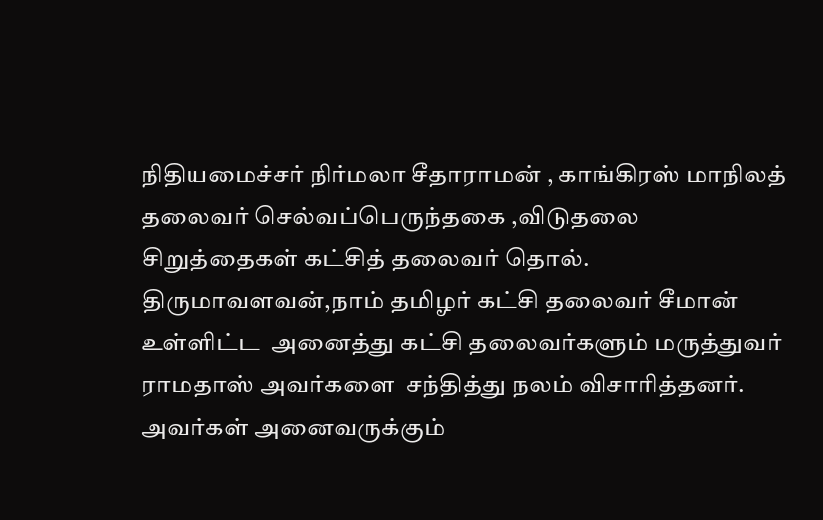நிதியமைச்சர் நிர்மலா சீதாராமன் , காங்கிரஸ் மாநிலத் தலைவர் செல்வப்பெருந்தகை ,விடுதலை சிறுத்தைகள் கட்சித் தலைவர் தொல். திருமாவளவன்,நாம் தமிழர் கட்சி தலைவர் சீமான் உள்ளிட்ட  அனைத்து கட்சி தலைவர்களும் மருத்துவர் ராமதாஸ் அவர்களை  சந்தித்து நலம் விசாரித்தனர்.  அவர்கள் அனைவருக்கும்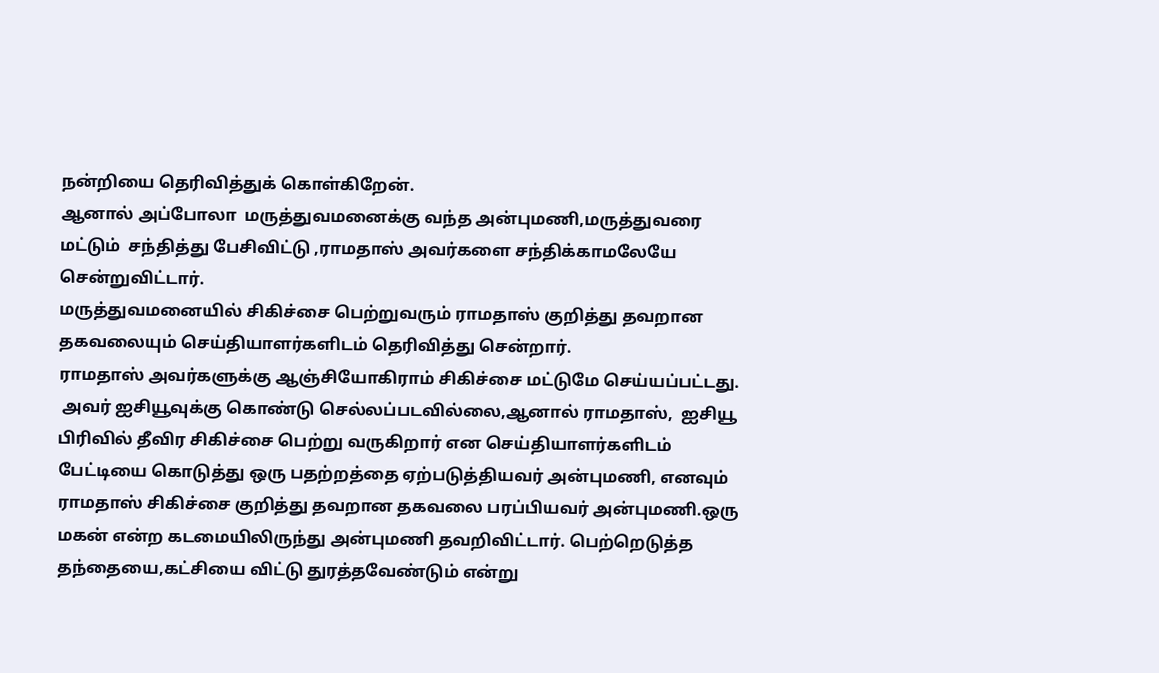நன்றியை தெரிவித்துக் கொள்கிறேன்.
ஆனால் அப்போலா  மருத்துவமனைக்கு வந்த அன்புமணி,மருத்துவரை மட்டும்  சந்தித்து பேசிவிட்டு ,ராமதாஸ் அவர்களை சந்திக்காமலேயே சென்றுவிட்டார்.
மருத்துவமனையில் சிகிச்சை பெற்றுவரும் ராமதாஸ் குறித்து தவறான தகவலையும் செய்தியாளர்களிடம் தெரிவித்து சென்றார்.
ராமதாஸ் அவர்களுக்கு ஆஞ்சியோகிராம் சிகிச்சை மட்டுமே செய்யப்பட்டது.
 அவர் ஐசியூவுக்கு கொண்டு செல்லப்படவில்லை,ஆனால் ராமதாஸ்,  ஐசியூ பிரிவில் தீவிர சிகிச்சை பெற்று வருகிறார் என செய்தியாளர்களிடம் பேட்டியை கொடுத்து ஒரு பதற்றத்தை ஏற்படுத்தியவர் அன்புமணி, எனவும்
ராமதாஸ் சிகிச்சை குறித்து தவறான தகவலை பரப்பியவர் அன்புமணி.ஒரு மகன் என்ற கடமையிலிருந்து அன்புமணி தவறிவிட்டார். பெற்றெடுத்த தந்தையை,கட்சியை விட்டு துரத்தவேண்டும் என்று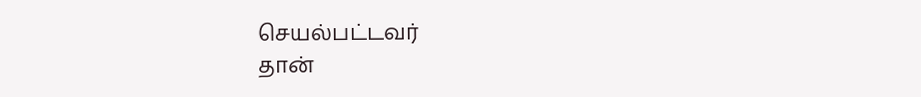செயல்பட்டவர்
தான்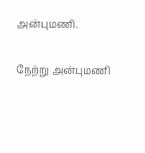அன்புமணி.

நேற்று அன்புமணி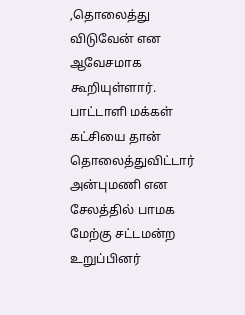,தொலைத்து விடுவேன் என ஆவேசமாக கூறியுள்ளார். பாட்டாளி மக்கள்  கட்சியை தான் தொலைத்துவிட்டார்
அன்புமணி என  சேலத்தில் பாமக மேற்கு சட்டமன்ற உறுப்பினர்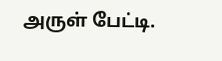அருள் பேட்டி.